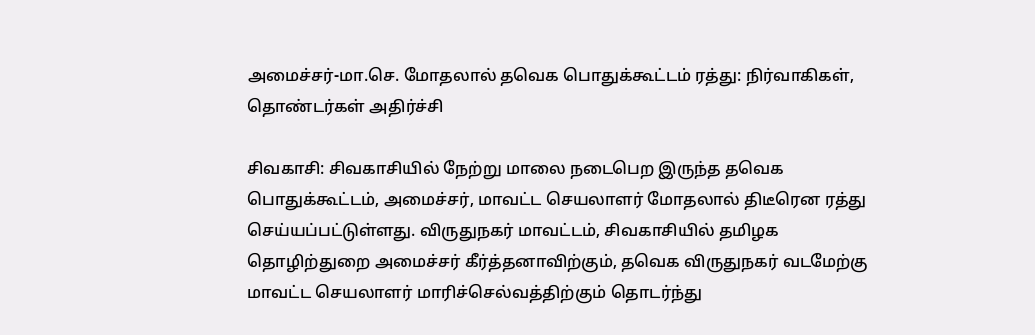அமைச்சர்-மா.செ. மோதலால் தவெக பொதுக்கூட்டம் ரத்து: நிர்வாகிகள், தொண்டர்கள் அதிர்ச்சி

சிவகாசி: சிவகாசியில் நேற்று மாலை நடைபெற இருந்த தவெக பொதுக்கூட்டம், அமைச்சர், மாவட்ட செயலாளர் மோதலால் திடீரென ரத்து செய்யப்பட்டுள்ளது. விருதுநகர் மாவட்டம், சிவகாசியில் தமிழக தொழிற்துறை அமைச்சர் கீர்த்தனாவிற்கும், தவெக விருதுநகர் வடமேற்கு மாவட்ட செயலாளர் மாரிச்செல்வத்திற்கும் தொடர்ந்து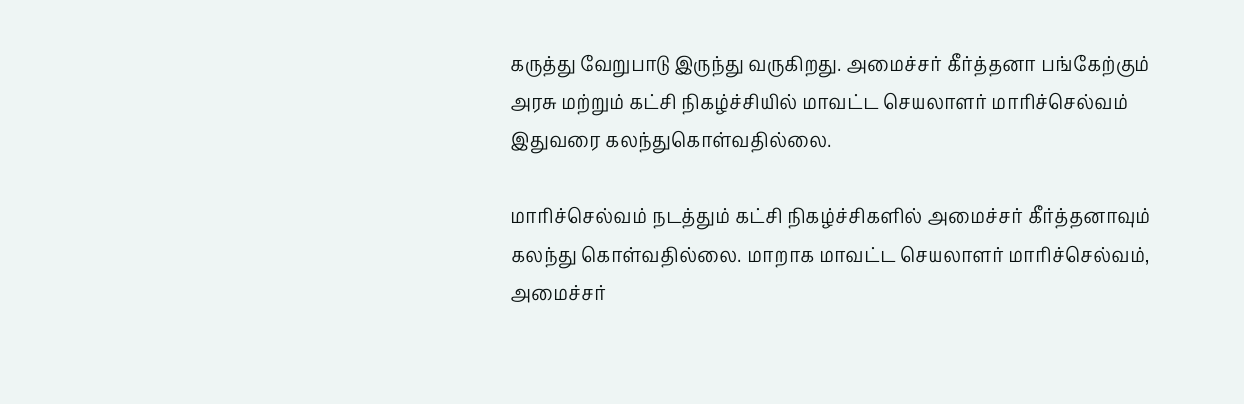கருத்து வேறுபாடு இருந்து வருகிறது. அமைச்சர் கீர்த்தனா பங்கேற்கும் அரசு மற்றும் கட்சி நிகழ்ச்சியில் மாவட்ட செயலாளர் மாரிச்செல்வம் இதுவரை கலந்துகொள்வதில்லை.

மாரிச்செல்வம் நடத்தும் கட்சி நிகழ்ச்சிகளில் அமைச்சர் கீர்த்தனாவும் கலந்து கொள்வதில்லை. மாறாக மாவட்ட செயலாளர் மாரிச்செல்வம், அமைச்சர்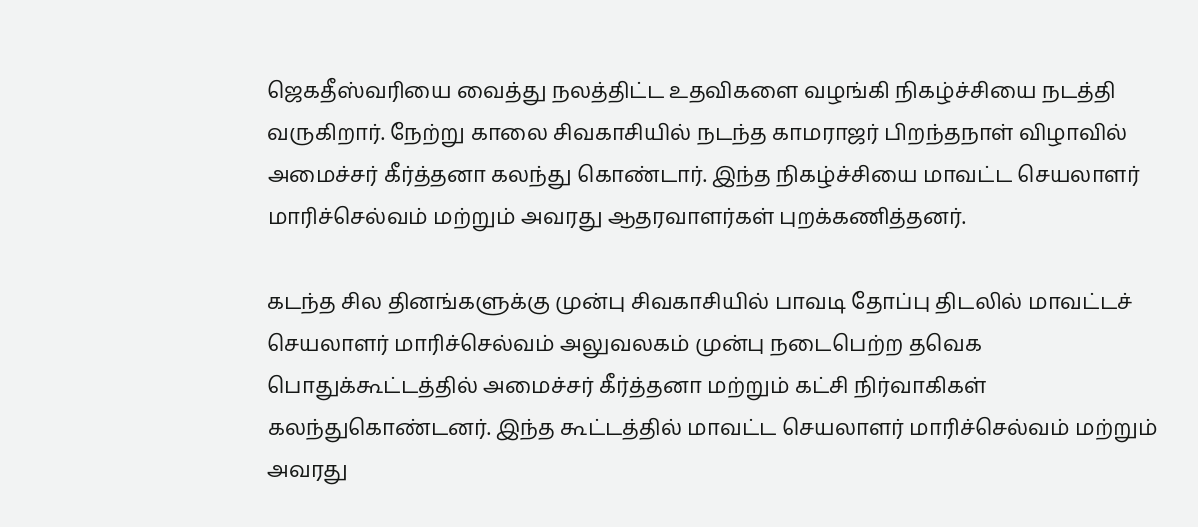ஜெகதீஸ்வரியை வைத்து நலத்திட்ட உதவிகளை வழங்கி நிகழ்ச்சியை நடத்தி வருகிறார். நேற்று காலை சிவகாசியில் நடந்த காமராஜர் பிறந்தநாள் விழாவில் அமைச்சர் கீர்த்தனா கலந்து கொண்டார். இந்த நிகழ்ச்சியை மாவட்ட செயலாளர் மாரிச்செல்வம் மற்றும் அவரது ஆதரவாளர்கள் புறக்கணித்தனர்.

கடந்த சில தினங்களுக்கு முன்பு சிவகாசியில் பாவடி தோப்பு திடலில் மாவட்டச் செயலாளர் மாரிச்செல்வம் அலுவலகம் முன்பு நடைபெற்ற தவெக பொதுக்கூட்டத்தில் அமைச்சர் கீர்த்தனா மற்றும் கட்சி நிர்வாகிகள் கலந்துகொண்டனர். இந்த கூட்டத்தில் மாவட்ட செயலாளர் மாரிச்செல்வம் மற்றும் அவரது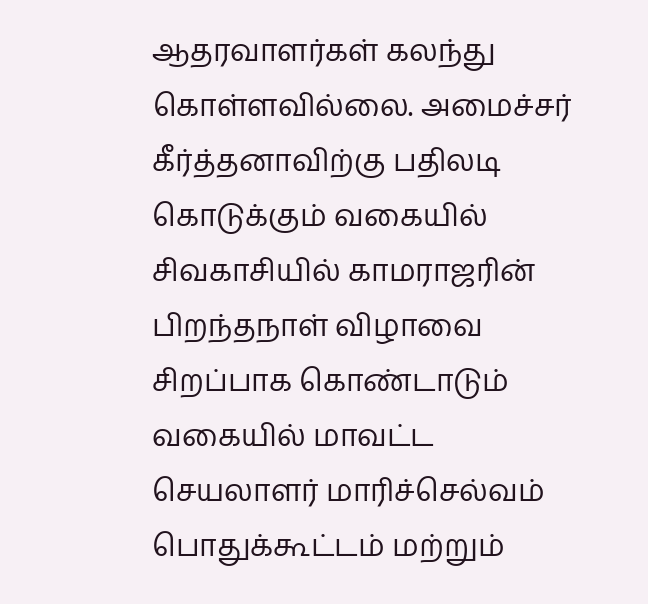ஆதரவாளர்கள் கலந்து கொள்ளவில்லை. அமைச்சர் கீர்த்தனாவிற்கு பதிலடி கொடுக்கும் வகையில் சிவகாசியில் காமராஜரின் பிறந்தநாள் விழாவை சிறப்பாக கொண்டாடும் வகையில் மாவட்ட செயலாளர் மாரிச்செல்வம் பொதுக்கூட்டம் மற்றும்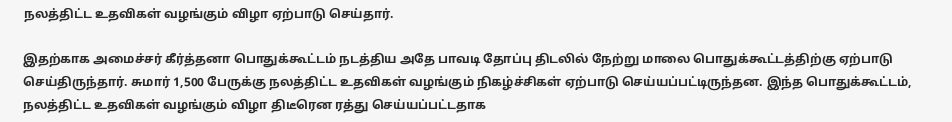நலத்திட்ட உதவிகள் வழங்கும் விழா ஏற்பாடு செய்தார்.

இதற்காக அமைச்சர் கீர்த்தனா பொதுக்கூட்டம் நடத்திய அதே பாவடி தோப்பு திடலில் நேற்று மாலை பொதுக்கூட்டத்திற்கு ஏற்பாடு செய்திருந்தார். சுமார் 1,500 பேருக்கு நலத்திட்ட உதவிகள் வழங்கும் நிகழ்ச்சிகள் ஏற்பாடு செய்யப்பட்டிருந்தன. இந்த பொதுக்கூட்டம், நலத்திட்ட உதவிகள் வழங்கும் விழா திடீரென ரத்து செய்யப்பட்டதாக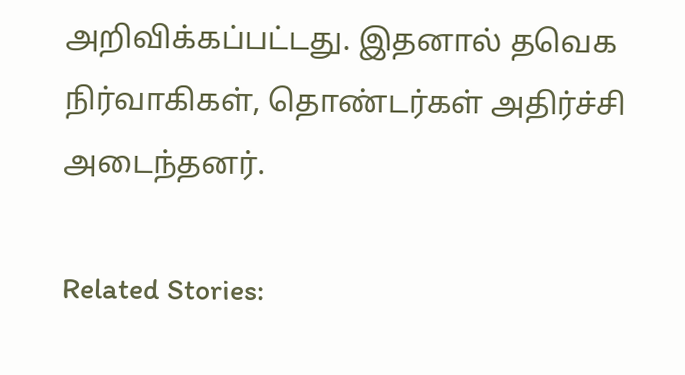அறிவிக்கப்பட்டது. இதனால் தவெக நிர்வாகிகள், தொண்டர்கள் அதிர்ச்சி அடைந்தனர்.

Related Stories: